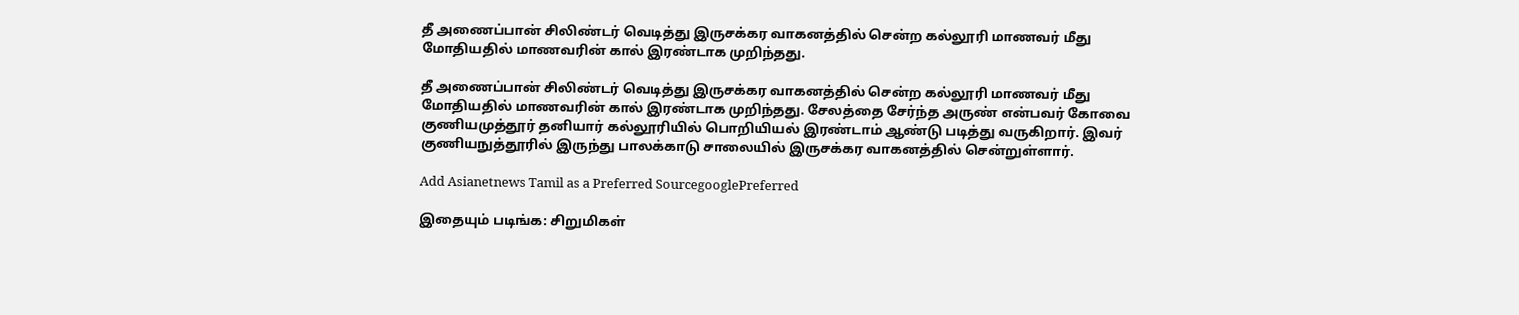தீ அணைப்பான் சிலிண்டர் வெடித்து இருசக்கர வாகனத்தில் சென்ற கல்லூரி மாணவர் மீது மோதியதில் மாணவரின் கால் இரண்டாக முறிந்தது.

தீ அணைப்பான் சிலிண்டர் வெடித்து இருசக்கர வாகனத்தில் சென்ற கல்லூரி மாணவர் மீது மோதியதில் மாணவரின் கால் இரண்டாக முறிந்தது. சேலத்தை சேர்ந்த அருண் என்பவர் கோவை குணியமுத்தூர் தனியார் கல்லூரியில் பொறியியல் இரண்டாம் ஆண்டு படித்து வருகிறார். இவர் குணியநுத்தூரில் இருந்து பாலக்காடு சாலையில் இருசக்கர வாகனத்தில் சென்றுள்ளார்.

Add Asianetnews Tamil as a Preferred SourcegooglePreferred

இதையும் படிங்க: சிறுமிகள்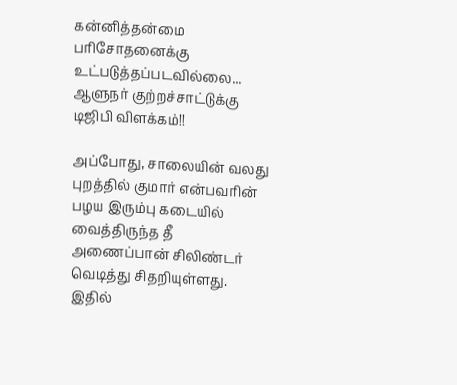கன்னித்தன்மை பரிசோதனைக்கு உட்படுத்தப்படவில்லை... ஆளுநர் குற்றச்சாட்டுக்கு டிஜிபி விளக்கம்!!

அப்போது, சாலையின் வலது புறத்தில் குமார் என்பவரின் பழய இரும்பு கடையில் வைத்திருந்த தீ அணைப்பான் சிலிண்டர் வெடித்து சிதறியுள்ளது. இதில்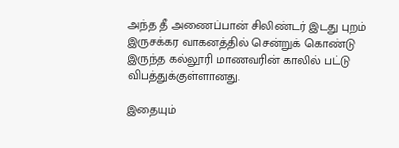அந்த தீ அணைப்பான் சிலிண்டர் இடது புறம் இருசக்கர வாகனத்தில் சென்றுக் கொண்டு இருந்த கல்லூரி மாணவரின் காலில் பட்டு விபத்துக்குள்ளானது.

இதையும்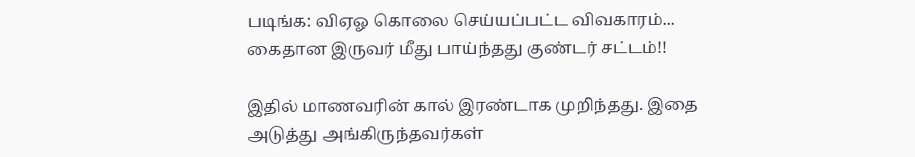படிங்க: விஏஓ கொலை செய்யப்பட்ட விவகாரம்... கைதான இருவர் மீது பாய்ந்தது குண்டர் சட்டம்!!

இதில் மாணவரின் கால் இரண்டாக முறிந்தது. இதை அடுத்து அங்கிருந்தவர்கள்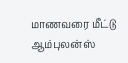மாணவரை மீட்டு ஆம்புலன்ஸ்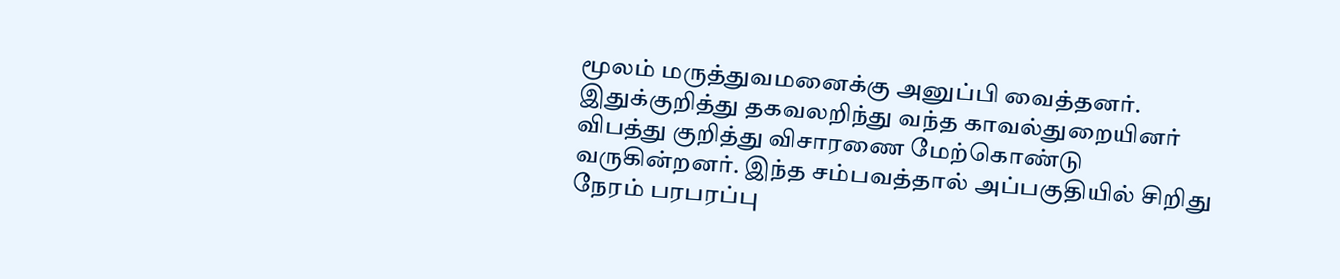மூலம் மருத்துவமனைக்கு அனுப்பி வைத்தனர். இதுக்குறித்து தகவலறிந்து வந்த காவல்துறையினர் விபத்து குறித்து விசாரணை மேற்கொண்டு வருகின்றனர். இந்த சம்பவத்தால் அப்பகுதியில் சிறிது நேரம் பரபரப்பு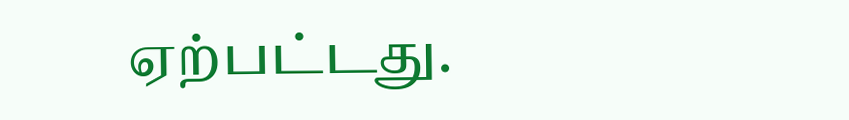ஏற்பட்டது.